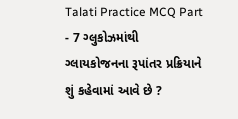Talati Practice MCQ Part - 7 ગ્લુકોઝમાંથી ગ્લાયકોજનના રૂપાંતર પ્રક્રિયાને શું કહેવામાં આવે છે ?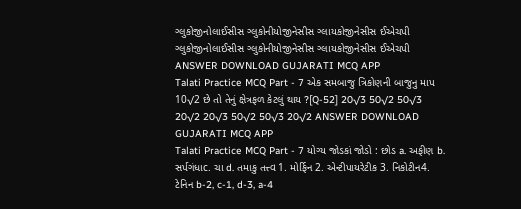ગ્લુકોજીનોલાઈસીસ ગ્લુકોનીયોજીનેસીસ ગ્લાયકોજીનેસીસ ઈએચપી ગ્લુકોજીનોલાઈસીસ ગ્લુકોનીયોજીનેસીસ ગ્લાયકોજીનેસીસ ઈએચપી ANSWER DOWNLOAD GUJARATI MCQ APP
Talati Practice MCQ Part - 7 એક સમબાજુ ત્રિકોણની બાજુનુ માપ 10√2 છે તો તેનું ક્ષેત્રફળ કેટલું થાય ?[Q-52] 20√3 50√2 50√3 20√2 20√3 50√2 50√3 20√2 ANSWER DOWNLOAD GUJARATI MCQ APP
Talati Practice MCQ Part - 7 યોગ્ય જોડકાં જોડો : છોડ a. અફીણ b. સર્પગંધાc. ચા d. તમાકુ તત્ત્વ 1. મોર્ફિન 2. એન્ટીપાયરેટીક 3. નિકોટીન4. ટેનિન b-2, c-1, d-3, a-4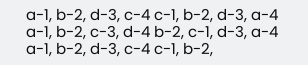a-1, b-2, d-3, c-4 c-1, b-2, d-3, a-4 a-1, b-2, c-3, d-4 b-2, c-1, d-3, a-4 a-1, b-2, d-3, c-4 c-1, b-2,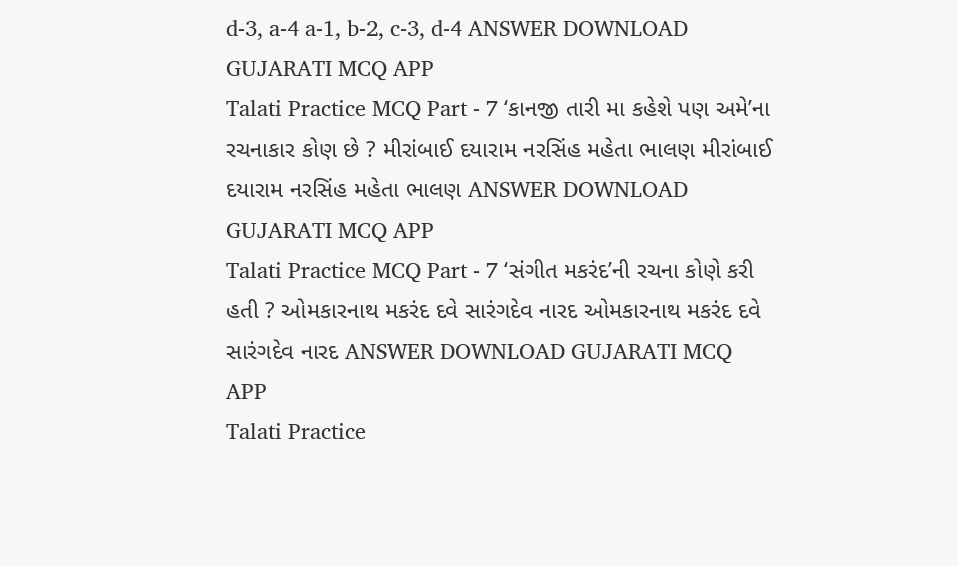d-3, a-4 a-1, b-2, c-3, d-4 ANSWER DOWNLOAD GUJARATI MCQ APP
Talati Practice MCQ Part - 7 ‘કાનજી તારી મા કહેશે પણ અમે’ના રચનાકાર કોણ છે ? મીરાંબાઈ દયારામ નરસિંહ મહેતા ભાલણ મીરાંબાઈ દયારામ નરસિંહ મહેતા ભાલણ ANSWER DOWNLOAD GUJARATI MCQ APP
Talati Practice MCQ Part - 7 ‘સંગીત મકરંદ’ની રચના કોણે કરી હતી ? ઓમકારનાથ મકરંદ દવે સારંગદેવ નારદ ઓમકારનાથ મકરંદ દવે સારંગદેવ નારદ ANSWER DOWNLOAD GUJARATI MCQ APP
Talati Practice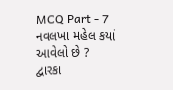MCQ Part - 7 નવલખા મહેલ કયાં આવેલો છે ? દ્વારકા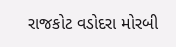રાજકોટ વડોદરા મોરબી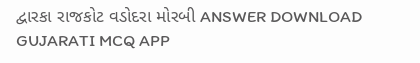દ્વારકા રાજકોટ વડોદરા મોરબી ANSWER DOWNLOAD GUJARATI MCQ APP